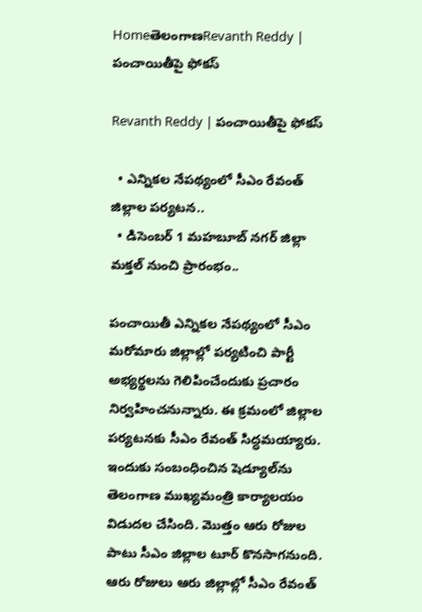HomeతెలంగాణRevanth Reddy | పంచాయితీపై ఫోకస్

Revanth Reddy | పంచాయితీపై ఫోకస్

  • ఎన్నికల నేపథ్యంలో సీఎం రేవంత్ జిల్లాల పర్యటన..
  • డిసెంబర్ 1 మహబూబ్ నగర్ జిల్లా మక్తల్ నుంచి ప్రారంభం..

పంచాయితీ ఎన్నికల నేపథ్యంలో సీఎం మరోమారు జిల్లాల్లో పర్యటించి పార్టీ అభ్యర్థలను గెలిపించేందుకు ప్రచారం నిర్వహించనున్నారు. ఈ క్రమంలో జిల్లాల పర్యటనకు సీఎం రేవంత్‌ సిద్ధమయ్యారు. ఇందుకు సంబంధించిన షెడ్యూల్‌ను తెలంగాణ ముఖ్యమంత్రి కార్యాలయం విడుదల చేసింది. మొత్తం ఆరు రోజుల పాటు సీఎం జిల్లాల టూర్‌ కొనసాగనుంది. ఆరు రోజులు ఆరు జిల్లాల్లో సీఎం రేవంత్‌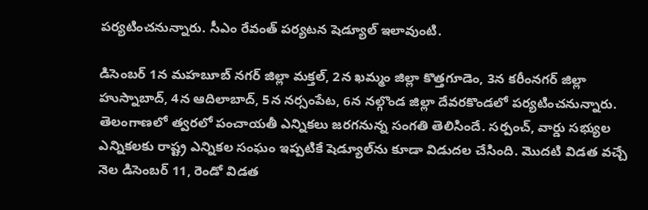పర్యటించనున్నారు. సీఎం రేవంత్‌ పర్యటన షెడ్యూల్‌ ఇలావుంటి.

డిసెంబర్‌ 1న మహబూబ్‌ నగర్‌ జిల్లా మక్తల్‌, 2న ఖమ్మం జిల్లా కొత్తగూడెం, 3న కరీంనగర్‌ జిల్లా హుస్నాబాద్‌, 4న ఆదిలాబాద్‌, 5న నర్సంపేట, 6న నల్గొండ జిల్లా దేవరకొండలో పర్యటించనున్నారు. తెలంగాణలో త్వరలో పంచాయతీ ఎన్నికలు జరగనున్న సంగతి తెలిసిందే. సర్పంచ్‌, వార్డు సభ్యుల ఎన్నికలకు రాష్ట్ర ఎన్నికల సంఘం ఇప్పటికే షెడ్యూల్‌ను కూడా విడుదల చేసింది. మొదటి విడత వచ్చే నెల డిసెంబర్‌ 11, రెండో విడత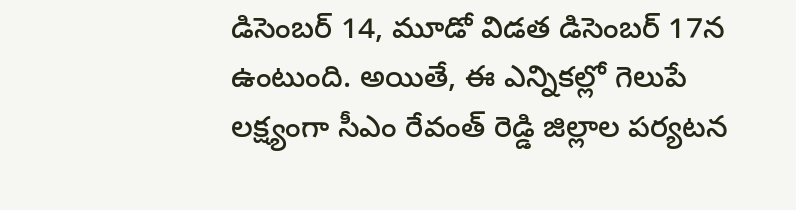డిసెంబర్‌ 14, మూడో విడత డిసెంబర్‌ 17న ఉంటుంది. అయితే, ఈ ఎన్నికల్లో గెలుపే లక్ష్యంగా సీఎం రేవంత్‌ రెడ్డి జిల్లాల పర్యటన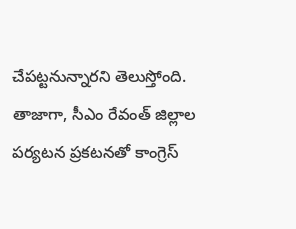చేపట్టనున్నారని తెలుస్తోంది. తాజాగా, సీఎం రేవంత్‌ జిల్లాల పర్యటన ప్రకటనతో కాంగ్రెస్‌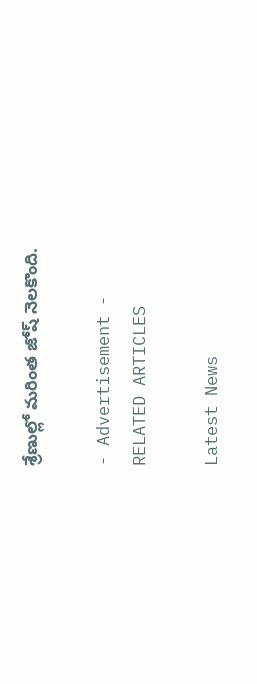శ్రేణుల్లో మరింత జోష్‌ నెలకొంది.

- Advertisement -
RELATED ARTICLES

Latest News